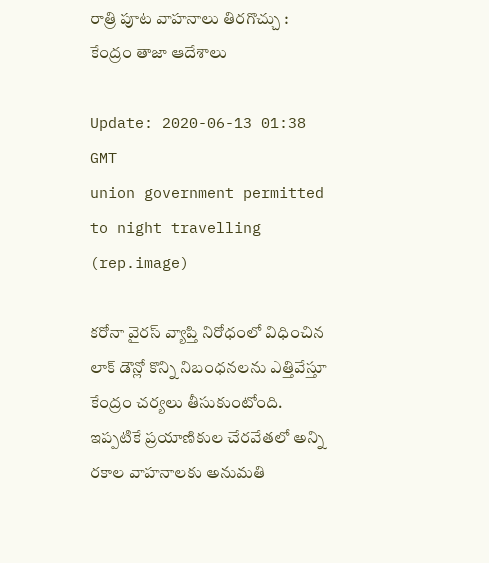రాత్రి పూట వాహనాలు తిరగొచ్చు : కేంద్రం తాజా ఆదేశాలు

Update: 2020-06-13 01:38 GMT
union government permitted to night travelling (rep.image)

కరోనా వైరస్ వ్యాప్తి నిరోధంలో విధించిన లాక్ డౌన్లో కొన్ని నిబంధనలను ఎత్తివేస్తూ కేంద్రం చర్యలు తీసుకుంటోంది. ఇప్పటికే ప్రయాణికుల చేరవేతలో అన్ని రకాల వాహనాలకు అనుమతి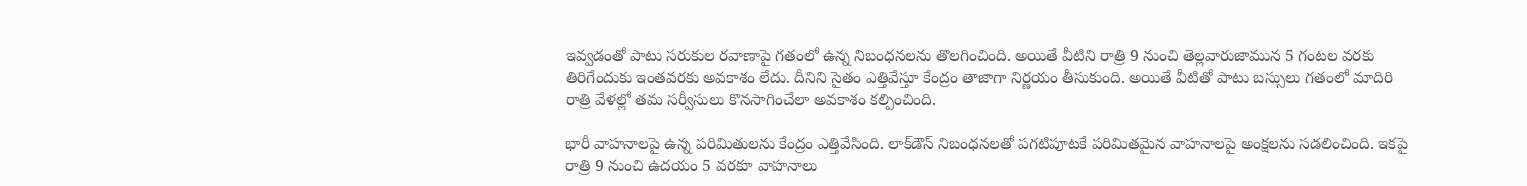ఇవ్వడంతో పాటు సరుకుల రవాణాపై గతంలో ఉన్న నిబంధనలను తొలగించింది. అయితే వీటిని రాత్రి 9 నుంచి తెల్లవారుజామున 5 గంటల వరకు తిరిగేందుకు ఇంతవరకు అవకాశం లేదు. దీనిని సైతం ఎత్తివేస్తూ కేంద్రం తాజాగా నిర్ణయం తీసుకుంది. అయితే వీటితో పాటు బస్సులు గతంలో మాదిరి రాత్రి వేళల్లో తమ సర్వీసులు కొనసాగించేలా అవకాశం కల్పించింది.

భారీ వాహనాలపై ఉన్న పరిమితులను కేంద్రం ఎత్తివేసింది. లాక్‌డౌన్ నిబంధనలతో పగటిపూటకే పరిమితమైన వాహనాలపై అంక్షలను సడలించింది. ఇకపై రాత్రి 9 నుంచి ఉదయం 5 వరకూ వాహనాలు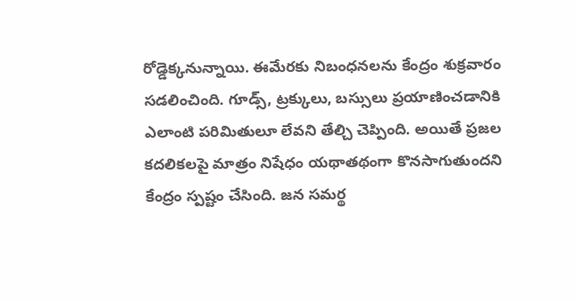రోడ్డెక్కనున్నాయి. ఈమేరకు నిబంధనలను కేంద్రం శుక్రవారం సడలించింది. గూడ్స్, ట్రక్కులు, బస్సులు ప్రయాణించడానికి ఎలాంటి పరిమితులూ లేవని తేల్చి చెప్పింది. అయితే ప్రజల కదలికలపై మాత్రం నిషేధం యథాతథంగా కొనసాగుతుందని కేంద్రం స్పష్టం చేసింది. జన సమర్థ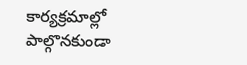కార్యక్రమాల్లో పాల్గొనకుండా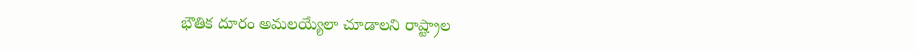భౌతిక దూరం అమలయ్యేలా చూడాలని రాష్ట్రాల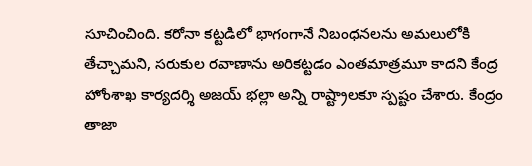సూచించింది. కరోనా కట్టడిలో భాగంగానే నిబంధనలను అమలులోకి తేచ్చామని, సరుకుల రవాణాను అరికట్టడం ఎంతమాత్రమూ కాదని కేంద్ర హోంశాఖ కార్యదర్శి అజయ్ భల్లా అన్ని రాష్ట్రాలకూ స్పష్టం చేశారు. కేంద్రం తాజా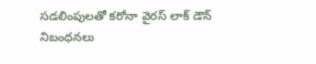సడలింపులతో కరోనా వైరస్ లాక్ డౌన్ నిబంధనలు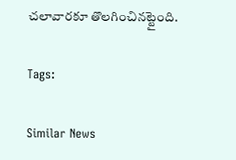చలావారకూ తొలగించినట్టైంది.

Tags:

Similar News